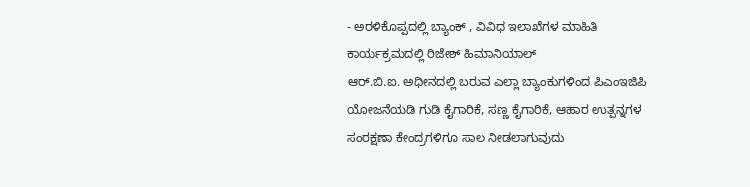- ಅರಳಿಕೊಪ್ಪದಲ್ಲಿ ಬ್ಯಾಂಕ್ , ವಿವಿಧ ಇಲಾಖೆಗಳ ಮಾಹಿತಿ ಕಾರ್ಯಕ್ರಮದಲ್ಲಿ ರಿಜೇಶ್ ಹಿಮಾನಿಯಾಲ್
ಆರ್.ಬಿ.ಐ. ಅಧೀನದಲ್ಲಿ ಬರುವ ಎಲ್ಲಾ ಬ್ಯಾಂಕುಗಳಿಂದ ಪಿಎಂಇಜಿಪಿ ಯೋಜನೆಯಡಿ ಗುಡಿ ಕೈಗಾರಿಕೆ, ಸಣ್ಣ ಕೈಗಾರಿಕೆ, ಆಹಾರ ಉತ್ಪನ್ನಗಳ ಸಂರಕ್ಷಣಾ ಕೇಂದ್ರಗಳಿಗೂ ಸಾಲ ನೀಡಲಾಗುವುದು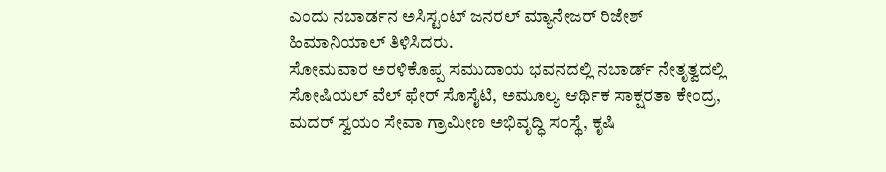ಎಂದು ನಬಾರ್ಡನ ಅಸಿಸ್ಟಂಟ್ ಜನರಲ್ ಮ್ಯಾನೇಜರ್ ರಿಜೇಶ್ ಹಿಮಾನಿಯಾಲ್ ತಿಳಿಸಿದರು.
ಸೋಮವಾರ ಅರಳಿಕೊಪ್ಪ ಸಮುದಾಯ ಭವನದಲ್ಲಿ ನಬಾರ್ಡ್ ನೇತೃತ್ವದಲ್ಲಿ ಸೋಷಿಯಲ್ ವೆಲ್ ಫೇರ್ ಸೊಸೈಟಿ, ಅಮೂಲ್ಯ ಆರ್ಥಿಕ ಸಾಕ್ಷರತಾ ಕೇಂದ್ರ, ಮದರ್ ಸ್ವಯಂ ಸೇವಾ ಗ್ರಾಮೀಣ ಅಭಿವೃದ್ಧಿ ಸಂಸ್ಥೆ, ಕೃಷಿ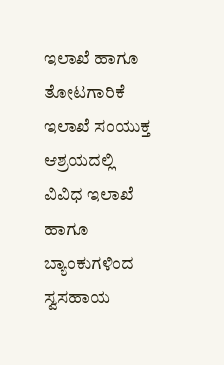ಇಲಾಖೆ ಹಾಗೂ ತೋಟಗಾರಿಕೆ ಇಲಾಖೆ ಸಂಯುಕ್ತ ಆಶ್ರಯದಲ್ಲಿ ವಿವಿಧ ಇಲಾಖೆ ಹಾಗೂ ಬ್ಯಾಂಕುಗಳಿಂದ ಸ್ವಸಹಾಯ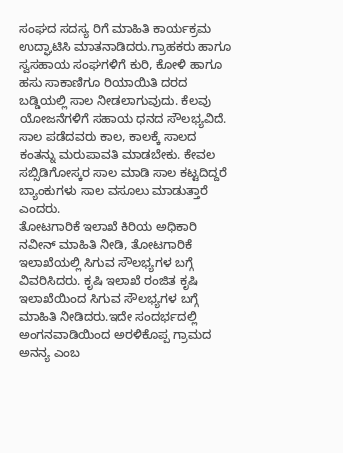ಸಂಘದ ಸದಸ್ಯ ರಿಗೆ ಮಾಹಿತಿ ಕಾರ್ಯಕ್ರಮ ಉದ್ಘಾಟಿಸಿ ಮಾತನಾಡಿದರು.ಗ್ರಾಹಕರು ಹಾಗೂ ಸ್ವಸಹಾಯ ಸಂಘಗಳಿಗೆ ಕುರಿ, ಕೋಳಿ ಹಾಗೂ ಹಸು ಸಾಕಾಣಿಗೂ ರಿಯಾಯಿತಿ ದರದ ಬಡ್ಡಿಯಲ್ಲಿ ಸಾಲ ನೀಡಲಾಗುವುದು. ಕೆಲವು ಯೋಜನೆಗಳಿಗೆ ಸಹಾಯ ಧನದ ಸೌಲಭ್ಯವಿದೆ. ಸಾಲ ಪಡೆದವರು ಕಾಲ, ಕಾಲಕ್ಕೆ ಸಾಲದ ಕಂತನ್ನು ಮರುಪಾವತಿ ಮಾಡಬೇಕು. ಕೇವಲ ಸಬ್ಸಿಡಿಗೋಸ್ಕರ ಸಾಲ ಮಾಡಿ ಸಾಲ ಕಟ್ಟದಿದ್ದರೆ ಬ್ಯಾಂಕುಗಳು ಸಾಲ ವಸೂಲು ಮಾಡುತ್ತಾರೆ ಎಂದರು.
ತೋಟಗಾರಿಕೆ ಇಲಾಖೆ ಕಿರಿಯ ಅಧಿಕಾರಿ ನವೀನ್ ಮಾಹಿತಿ ನೀಡಿ, ತೋಟಗಾರಿಕೆ ಇಲಾಖೆಯಲ್ಲಿ ಸಿಗುವ ಸೌಲಭ್ಯಗಳ ಬಗ್ಗೆ ವಿವರಿಸಿದರು. ಕೃಷಿ ಇಲಾಖೆ ರಂಜಿತ ಕೃಷಿ ಇಲಾಖೆಯಿಂದ ಸಿಗುವ ಸೌಲಭ್ಯಗಳ ಬಗ್ಗೆ ಮಾಹಿತಿ ನೀಡಿದರು.ಇದೇ ಸಂದರ್ಭದಲ್ಲಿ ಅಂಗನವಾಡಿಯಿಂದ ಅರಳಿಕೊಪ್ಪ ಗ್ರಾಮದ ಅನನ್ಯ ಎಂಬ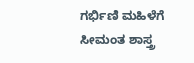ಗರ್ಭಿಣಿ ಮಹಿಳೆಗೆ ಸೀಮಂತ ಶಾಸ್ತ್ರ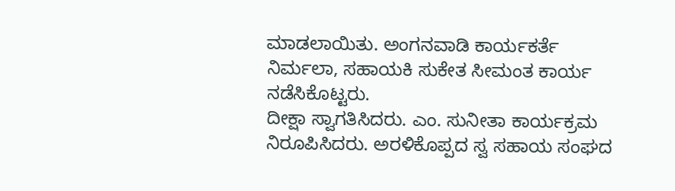ಮಾಡಲಾಯಿತು. ಅಂಗನವಾಡಿ ಕಾರ್ಯಕರ್ತೆ ನಿರ್ಮಲಾ, ಸಹಾಯಕಿ ಸುಕೇತ ಸೀಮಂತ ಕಾರ್ಯ ನಡೆಸಿಕೊಟ್ಟರು.
ದೀಕ್ಷಾ ಸ್ವಾಗತಿಸಿದರು. ಎಂ. ಸುನೀತಾ ಕಾರ್ಯಕ್ರಮ ನಿರೂಪಿಸಿದರು. ಅರಳಿಕೊಪ್ಪದ ಸ್ವ ಸಹಾಯ ಸಂಘದ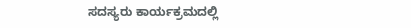ಸದಸ್ಯರು ಕಾರ್ಯಕ್ರಮದಲ್ಲಿ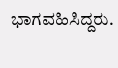ಭಾಗವಹಿಸಿದ್ದರು.